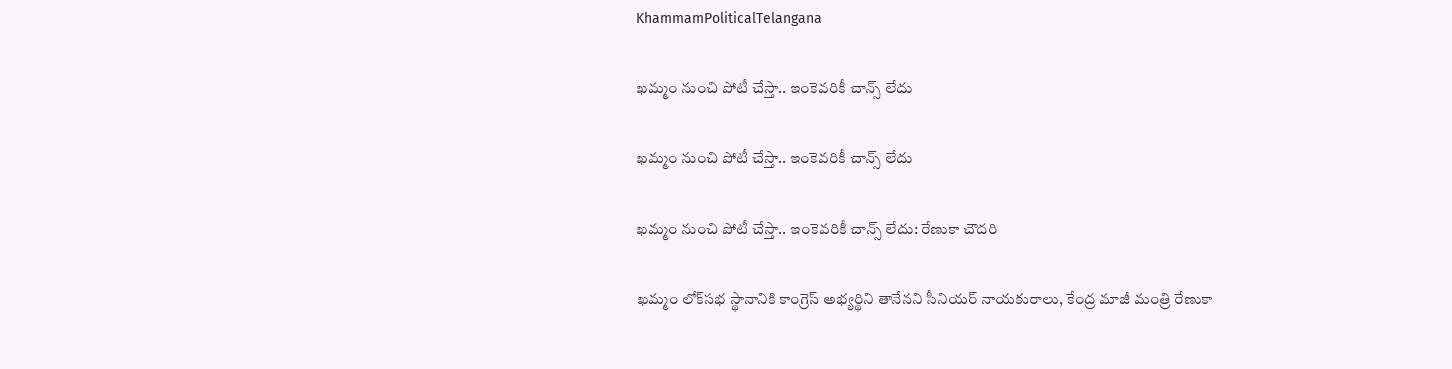KhammamPoliticalTelangana

ఖమ్మం నుంచి పోటీ చేస్తా.. ఇంకెవరికీ చాన్స్ లేదు

ఖమ్మం నుంచి పోటీ చేస్తా.. ఇంకెవరికీ చాన్స్ లేదు

ఖమ్మం నుంచి పోటీ చేస్తా.. ఇంకెవరికీ చాన్స్ లేదు: రేణుకా చౌదరి

ఖమ్మం లోక్‌సభ స్థానానికి కాంగ్రెస్ అభ్యర్థిని తానేనని సీనియర్ నాయకురాలు, కేంద్ర మాజీ మంత్రి రేణుకా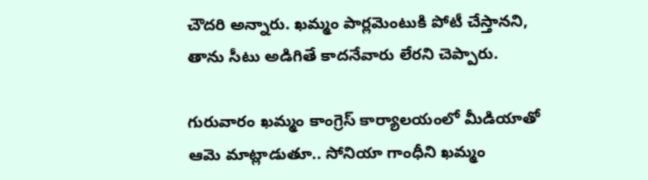చౌదరి అన్నారు. ఖమ్మం పార్లమెంటుకి పోటీ చేస్తానని, తాను సీటు అడిగితే కాదనేవారు లేరని చెప్పారు.

గురువారం ఖమ్మం కాంగ్రెస్ కార్యాలయంలో మీడియాతో ఆమె మాట్లాడుతూ.. సోనియా గాంధీని ఖమ్మం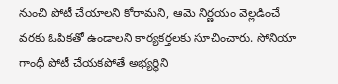నుంచి పోటీ చేయాలని కోరామని, ఆమె నిర్ణయం వెల్లడించే వరకు ఓపికతో ఉండాలని కార్యకర్తలకు సూచించారు. సోనియా గాంధీ పోటీ చేయకపోతే అభ్యర్థిని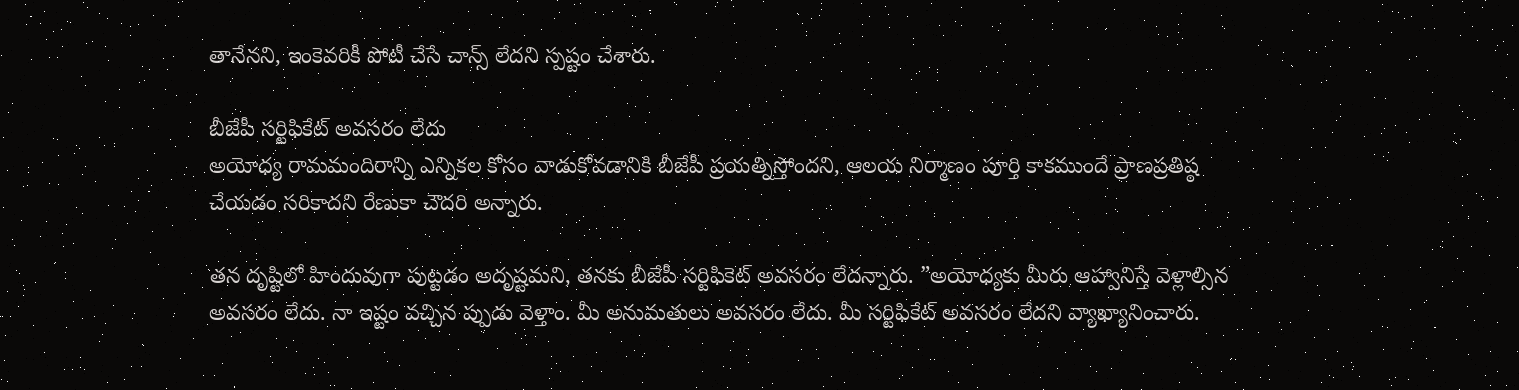తానేనని, ఇంకెవరికీ పోటీ చేసే చాన్స్ లేదని స్పష్టం చేశారు.

బీజేపీ సర్టిఫికేట్ అవసరం లేదు
అయోధ్య రామమందిరాన్ని ఎన్నికల కోసం వాడుకోవడానికి బీజేపీ ప్రయత్నిస్తోందని, ఆలయ నిర్మాణం పూర్తి కాకముందే ప్రాణప్రతిష్ఠ చేయడం సరికాదని రేణుకా చౌదరి అన్నారు.

తన దృష్టిలో హిందువుగా పుట్టడం అదృష్టమని, తనకు బీజేపీ సర్టిఫికెట్ అవసరం లేదన్నారు. ”అయోధ్యకు మీరు ఆహ్వానిస్తే వెళ్లాల్సిన అవసరం లేదు. నా ఇష్టం వచ్చిన ప్పుడు వెళ్తాం. మీ అనుమతులు అవసరం లేదు. మీ సర్టిఫికేట్ అవసరం లేదని వ్యాఖ్యానించారు.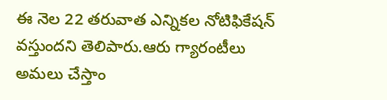ఈ నెల 22 తరువాత ఎన్నికల నోటిఫికేషన్ వస్తుందని తెలిపారు.ఆరు గ్యారంటీలు అమలు చేస్తాం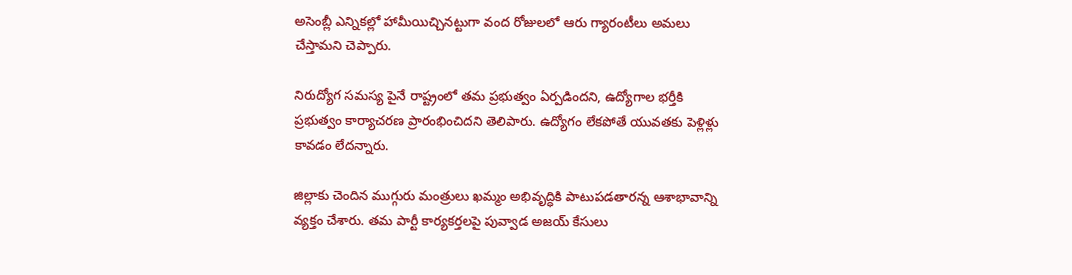అసెంబ్లీ ఎన్నికల్లో హామీయిచ్చినట్టుగా వంద రోజులలో ఆరు గ్యారంటీలు అమలు చేస్తామని చెప్పారు.

నిరుద్యోగ సమస్య పైనే రాష్ట్రంలో తమ ప్రభుత్వం ఏర్పడిందని, ఉద్యోగాల భర్తీకి ప్రభుత్వం కార్యాచరణ ప్రారంభించిదని తెలిపారు. ఉద్యోగం లేకపోతే యువతకు పెళ్లిళ్లు కావడం లేదన్నారు.

జిల్లాకు చెందిన ముగ్గురు మంత్రులు ఖమ్మం అభివృద్ధికి పాటుపడతారన్న ఆశాభావాన్ని వ్యక్తం చేశారు. తమ పార్టీ కార్యకర్తలపై పువ్వాడ అజయ్ కేసులు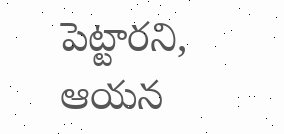పెట్టారని, ఆయన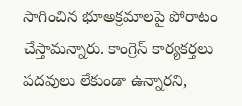సాగించిన భూఅక్రమాలపై పోరాటం చేస్తామన్నారు. కాంగ్రెస్ కార్యకర్తలు పదవులు లేకుండా ఉన్నారని,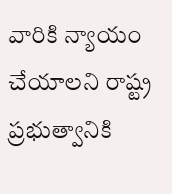వారికి న్యాయం చేయాలని రాష్ట్ర ప్రభుత్వానికి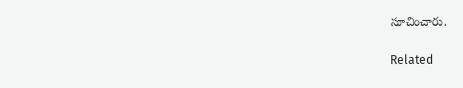సూచించారు.

Related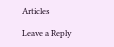Articles

Leave a Reply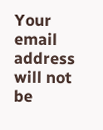Your email address will not be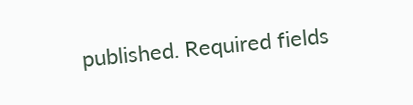published. Required fields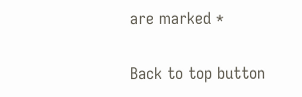are marked *

Back to top button